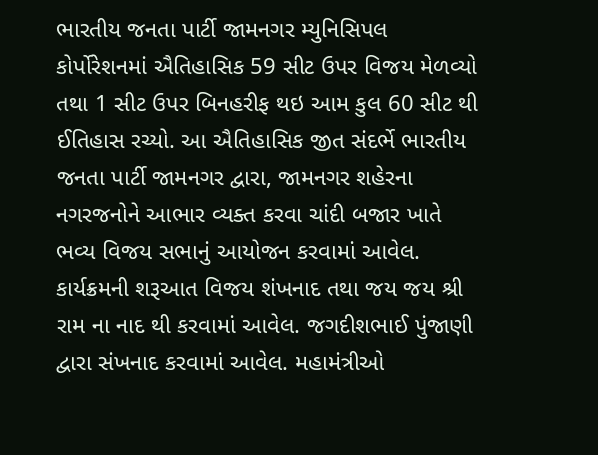ભારતીય જનતા પાર્ટી જામનગર મ્યુનિસિપલ કોર્પોરેશનમાં ઐતિહાસિક 59 સીટ ઉપર વિજય મેળવ્યો તથા 1 સીટ ઉપર બિનહરીફ થઇ આમ કુલ 60 સીટ થી ઈતિહાસ રચ્યો. આ ઐતિહાસિક જીત સંદર્ભે ભારતીય જનતા પાર્ટી જામનગર દ્વારા, જામનગર શહેરના નગરજનોને આભાર વ્યક્ત કરવા ચાંદી બજાર ખાતે ભવ્ય વિજય સભાનું આયોજન કરવામાં આવેલ. કાર્યક્રમની શરૂઆત વિજય શંખનાદ તથા જય જય શ્રી રામ ના નાદ થી કરવામાં આવેલ. જગદીશભાઈ પુંજાણી દ્વારા સંખનાદ કરવામાં આવેલ. મહામંત્રીઓ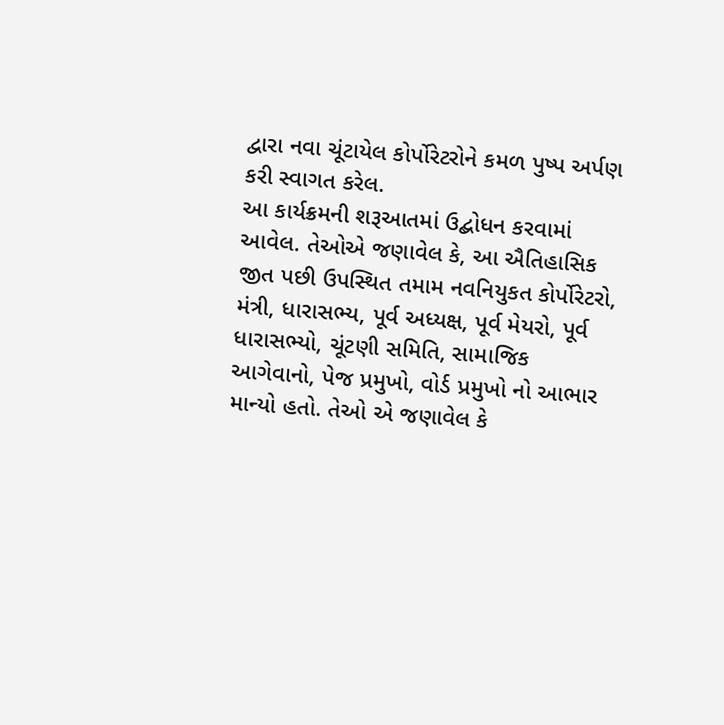દ્વારા નવા ચૂંટાયેલ કોર્પોરેટરોને કમળ પુષ્પ અર્પણ કરી સ્વાગત કરેલ.
આ કાર્યક્રમની શરૂઆતમાં ઉદ્બોધન કરવામાં આવેલ. તેઓએ જણાવેલ કે, આ ઐતિહાસિક જીત પછી ઉપસ્થિત તમામ નવનિયુકત કોર્પોરેટરો, મંત્રી, ધારાસભ્ય, પૂર્વ અધ્યક્ષ, પૂર્વ મેયરો, પૂર્વ ધારાસભ્યો, ચૂંટણી સમિતિ, સામાજિક આગેવાનો, પેજ પ્રમુખો, વોર્ડ પ્રમુખો નો આભાર માન્યો હતો. તેઓ એ જણાવેલ કે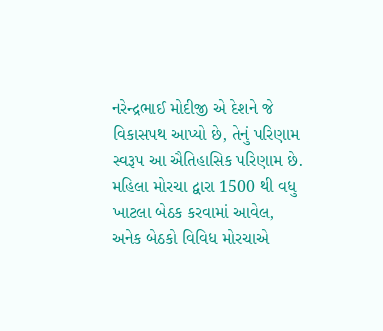નરેન્દ્રભાઈ મોદીજી એ દેશને જે વિકાસપથ આપ્યો છે, તેનું પરિણામ સ્વરૂપ આ ઐતિહાસિક પરિણામ છે.
મહિલા મોરચા દ્વારા 1500 થી વધુ ખાટલા બેઠક કરવામાં આવેલ, અનેક બેઠકો વિવિધ મોરચાએ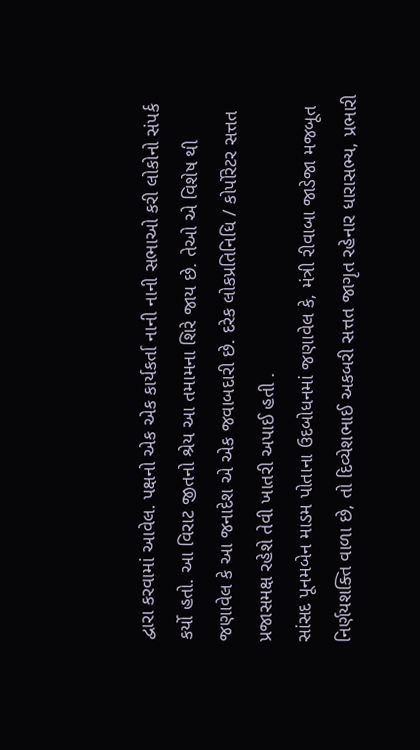દ્વારા કરવામાં આવેલ. પક્ષનો એક એક કાર્યકર્તા નાની નાની સભાઓ કરી લોકોનો સંપર્ક કર્યો હતો. આ વિરાટ જીતનો શ્રેય આ તમામના શિરે જાય છે. તેઓ એ વિશેષ થી જણાવેલ કે આ જનાદેશ એ એક જવાબદારી છે. દરેક લોકપ્રતિનિધિ / કોર્પોરેટર સત્તત પ્રજાસમક્ષ રહેશે તેવી ખાતરી અપાઈ હતી .
સાંસદ પૂનમબેન માડમ પોતાના ઉદબોધનમાં જણાવેલ કે, મંત્રી રીવાબા જાડેજા મજબૂત નિર્ણયશક્તિ વાળા છે, તો દિવ્યેશભાઈ અકબરી સત્તત જાગૃત રહેનાર ધારાસભ્ય, પ્રભારી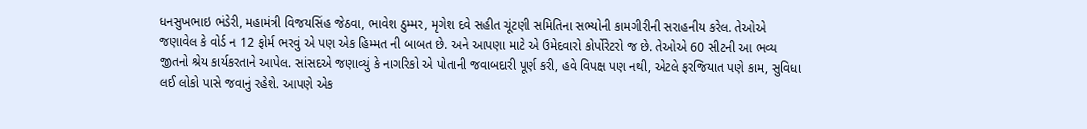ધનસુખભાઇ ભંડેરી, મહામંત્રી વિજયસિંહ જેઠવા, ભાવેશ ઠુમ્મર, મૃગેશ દવે સહીત ચૂંટણી સમિતિના સભ્યોની કામગીરીની સરાહનીય કરેલ. તેઓએ જણાવેલ કે વોર્ડ ન 12 ફોર્મ ભરવું એ પણ એક હિમ્મત ની બાબત છે. અને આપણા માટે એ ઉમેદવારો કોર્પોરેટરો જ છે. તેઓએ 60 સીટની આ ભવ્ય જીતનો શ્રેય કાર્યકરતાને આપેલ. સાંસદએ જણાવ્યું કે નાગરિકો એ પોતાની જવાબદારી પૂર્ણ કરી, હવે વિપક્ષ પણ નથી, એટલે ફરજિયાત પણે કામ, સુવિધા લઈ લોકો પાસે જવાનું રહેશે. આપણે એક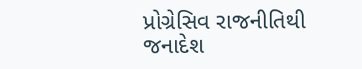પ્રોગ્રેસિવ રાજનીતિથી જનાદેશ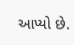આપ્યો છે.